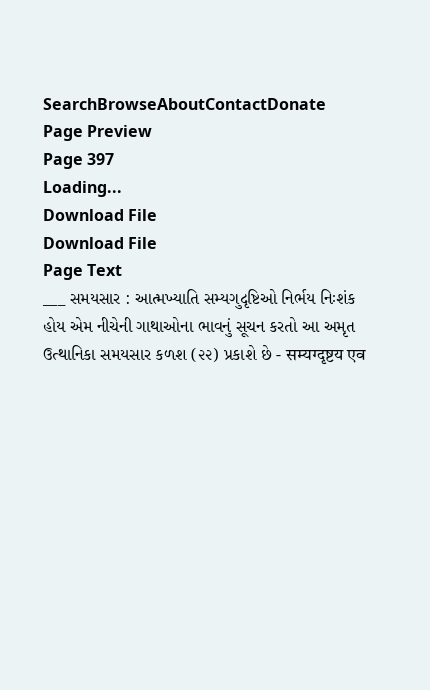SearchBrowseAboutContactDonate
Page Preview
Page 397
Loading...
Download File
Download File
Page Text
___ સમયસાર : આત્મખ્યાતિ સમ્યગુદૃષ્ટિઓ નિર્ભય નિઃશંક હોય એમ નીચેની ગાથાઓના ભાવનું સૂચન કરતો આ અમૃત ઉત્થાનિકા સમયસાર કળશ (૨૨) પ્રકાશે છે - सम्यग्दृष्टय एव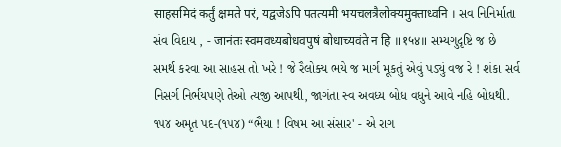साहसमिदं कर्तुं क्षमते परं, यद्वजेऽपि पतत्यमी भयचलत्रैलोक्यमुक्ताध्वनि । સવ નિનિર્માતા સંવ વિદાય , - जानंतः स्वमवध्यबोधवपुषं बोधाच्यवंते न हि ॥१५४॥ સમ્યગુદૃષ્ટિ જ છે સમર્થ કરવા આ સાહસ તો ખરે ! જે રૈલોક્ય ભયે જ માર્ગ મૂકતું એવું પડ્યું વજ રે ! શંકા સર્વ નિસર્ગ નિર્ભયપણે તેઓ ત્યજી આપથી, જાગંતા સ્વ અવધ્ય બોધ વધુને આવે નહિ બોધથી. ૧૫૪ અમૃત પદ-(૧૫૪) “ભૈયા ! વિષમ આ સંસાર' - એ રાગ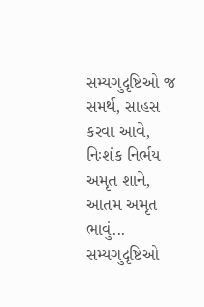સમ્યગુદૃષ્ટિઓ જ સમર્થ, સાહસ કરવા આવે, નિઃશંક નિર્ભય અમૃત શાને, આતમ અમૃત ભાવું... સમ્યગુદૃષ્ટિઓ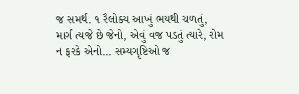જ સમર્થ. ૧ રૈલોક્ય આખું ભયથી ચળતું, માર્ગ ત્યજે છે જેનો, એવું વજ પડતું ત્યારે, રોમ ન ફરકે એનો... સમ્યગૃષ્ટિઓ જ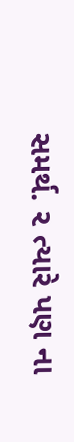સમર્થ. ૨ ત્યારે પણ ના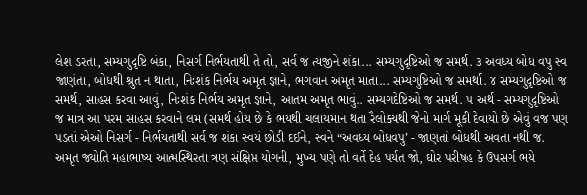લેશ ડરતા, સમ્યગુદૃષ્ટિ બંકા, નિસર્ગ નિર્ભયતાથી તે તો, સર્વ જ ત્યજીને શંકા... સમ્યગુદૃષ્ટિઓ જ સમર્થ. ૩ અવધ્ય બોધ વપુ સ્વ જાણંતા, બોધથી શ્રુત ન થાતા, નિઃશંક નિર્ભય અમૃત જ્ઞાને, ભગવાન અમૃત માતા... સમ્યગુષ્ટિઓ જ સમર્થા. ૪ સમ્યગુદૃષ્ટિઓ જ સમર્થ, સાહસ કરવા આવું, નિઃશંક નિર્ભય અમૃત જ્ઞાને, આતમ અમૃત ભાવું.. સમ્યગદેષ્ટિઓ જ સમર્થ. ૫ અર્થ - સમ્યગુદૃષ્ટિઓ જ માત્ર આ પરમ સાહસ કરવાને લમ (સમર્થ હોય છે કે ભયથી ચલાયમાન થતા રૈલોક્યથી જેનો માર્ગ મૂકી દેવાયો છે એવું વજ પણ પડતાં એઓ નિસર્ગ - નિર્ભયતાથી સર્વ જ શંકા સ્વયં છોડી દઈને, સ્વને “અવધ્ય બોધવપુ’ - જાણતાં બોધથી અવતા નથી જ. અમૃત જ્યોતિ મહાભાષ્ય આત્મસ્થિરતા ત્રણ સંક્ષિપ્ત યોગની, મુખ્ય પણે તો વર્તે દેહ પર્યત જો, ઘોર પરીષહ કે ઉપસર્ગ ભયે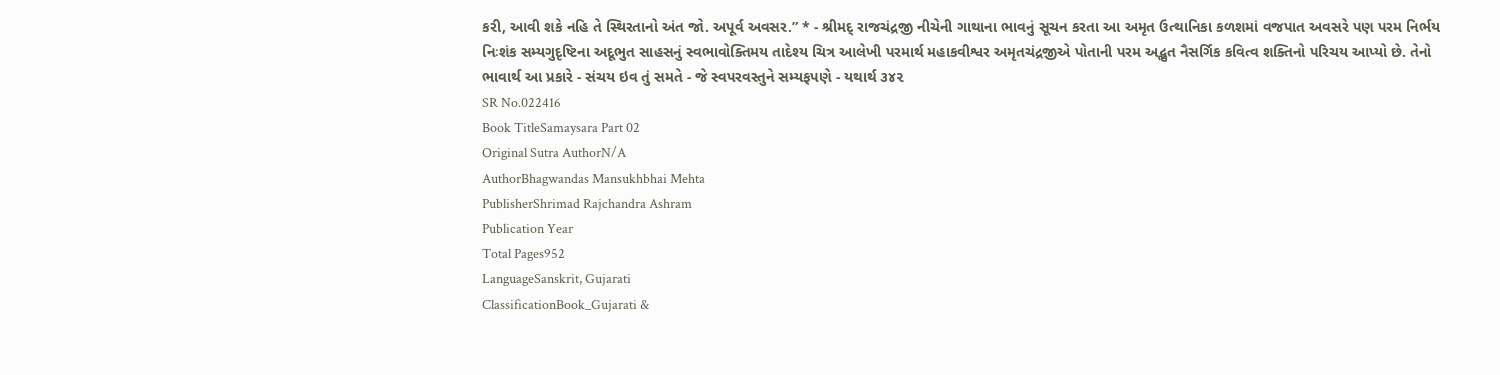કરી, આવી શકે નહિ તે સ્થિરતાનો અંત જો. અપૂર્વ અવસર.” * - શ્રીમદ્ રાજચંદ્રજી નીચેની ગાથાના ભાવનું સૂચન કરતા આ અમૃત ઉત્થાનિકા કળશમાં વજપાત અવસરે પણ પરમ નિર્ભય નિઃશંક સમ્યગુદૃષ્ટિના અદૂભુત સાહસનું સ્વભાવોક્તિમય તાદેશ્ય ચિત્ર આલેખી પરમાર્થ મહાકવીશ્વર અમૃતચંદ્રજીએ પોતાની પરમ અદ્ભુત નૈસર્ગિક કવિત્વ શક્તિનો પરિચય આપ્યો છે. તેનો ભાવાર્થ આ પ્રકારે - સંચય ઇવ તું સમતે - જે સ્વપરવસ્તુને સમ્યફપણે - યથાર્થ ૩૪૨
SR No.022416
Book TitleSamaysara Part 02
Original Sutra AuthorN/A
AuthorBhagwandas Mansukhbhai Mehta
PublisherShrimad Rajchandra Ashram
Publication Year
Total Pages952
LanguageSanskrit, Gujarati
ClassificationBook_Gujarati &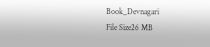Book_Devnagari
File Size26 MB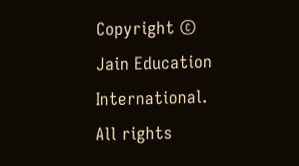Copyright © Jain Education International. All rights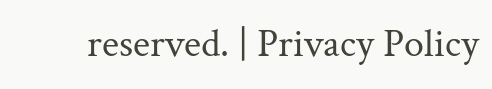reserved. | Privacy Policy